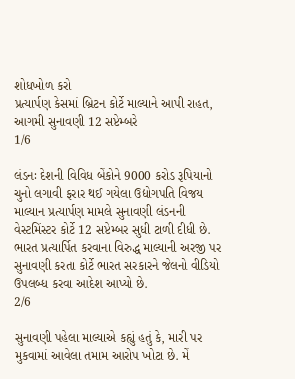શોધખોળ કરો
પ્રત્યાર્પણ કેસમાં બ્રિટન કોર્ટે માલ્યાને આપી રાહત, આગમી સુનાવણી 12 સપ્ટેમ્બરે
1/6

લંડનઃ દેશની વિવિધ બેંકોને 9000 કરોડ રૂપિયાનો ચુનો લગાવી ફરાર થઈ ગયેલા ઉદ્યોગપતિ વિજય માલ્યાન પ્રત્યાર્પણ મામલે સુનાવણી લંડનની વેસ્ટમિંસ્ટર કોર્ટે 12 સપ્ટેમ્બર સુધી ટાળી દીધી છે. ભારત પ્રત્યાર્પિત કરવાના વિરુદ્ધ માલ્યાની અરજી પર સુનાવણી કરતા કોર્ટે ભારત સરકારને જેલનો વીડિયો ઉપલબ્ધ કરવા આદેશ આપ્યો છે.
2/6

સુનાવણી પહેલા માલ્યાએ કહ્યું હતું કે, મારી પર મુકવામાં આવેલા તમામ આરોપ ખોટા છે. મેં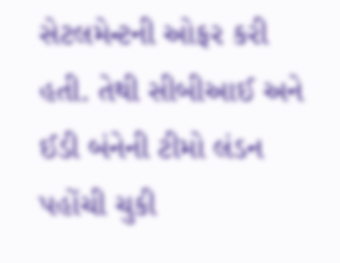સેટલમેન્ટની ઓફર કરી હતી. તેથી સીબીઆઈ અને ઈડી બંનેની ટીમો લંડન પહોંચી ચુકી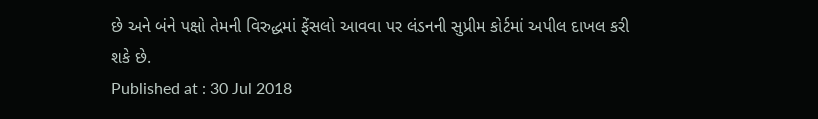છે અને બંને પક્ષો તેમની વિરુદ્ધમાં ફેંસલો આવવા પર લંડનની સુપ્રીમ કોર્ટમાં અપીલ દાખલ કરી શકે છે.
Published at : 30 Jul 2018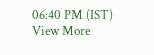06:40 PM (IST)
View More